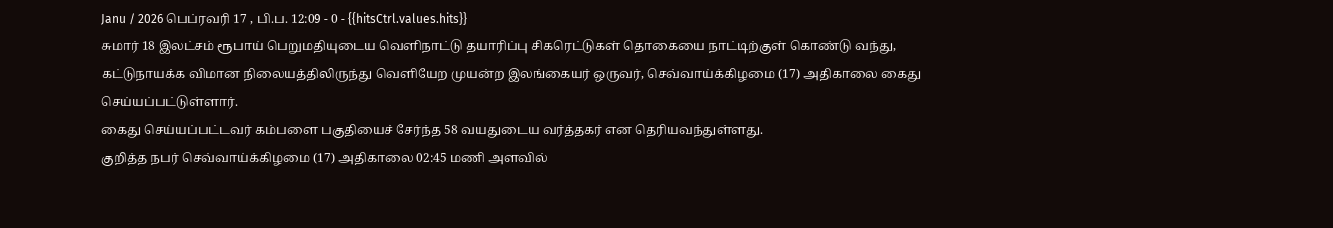Janu / 2026 பெப்ரவரி 17 , பி.ப. 12:09 - 0 - {{hitsCtrl.values.hits}}
சுமார் 18 இலட்சம் ரூபாய் பெறுமதியுடைய வெளிநாட்டு தயாரிப்பு சிகரெட்டுகள் தொகையை நாட்டிற்குள் கொண்டு வந்து, கட்டுநாயக்க விமான நிலையத்திலிருந்து வெளியேற முயன்ற இலங்கையர் ஒருவர், செவ்வாய்க்கிழமை (17) அதிகாலை கைது செய்யப்பட்டுள்ளார்.
கைது செய்யப்பட்டவர் கம்பளை பகுதியைச் சேர்ந்த 58 வயதுடைய வர்த்தகர் என தெரியவந்துள்ளது.
குறித்த நபர் செவ்வாய்க்கிழமை (17) அதிகாலை 02:45 மணி அளவில்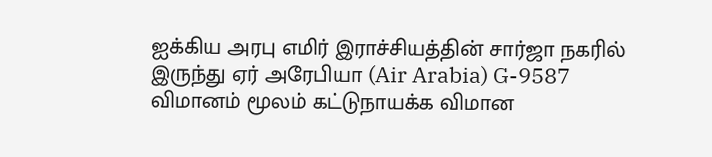ஐக்கிய அரபு எமிர் இராச்சியத்தின் சார்ஜா நகரில் இருந்து ஏர் அரேபியா (Air Arabia) G-9587 விமானம் மூலம் கட்டுநாயக்க விமான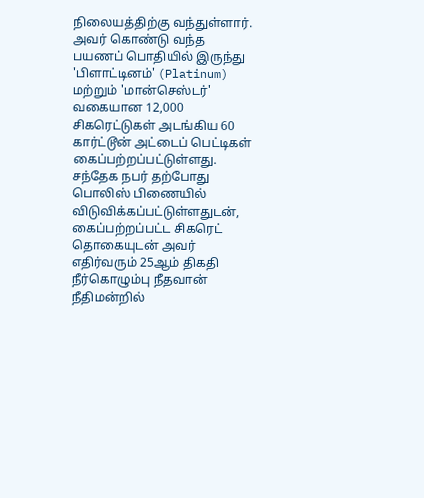நிலையத்திற்கு வந்துள்ளார்.
அவர் கொண்டு வந்த பயணப் பொதியில் இருந்து 'பிளாட்டினம்' (Platinum) மற்றும் 'மான்செஸ்டர்' வகையான 12,000 சிகரெட்டுகள் அடங்கிய 60 கார்ட்டூன் அட்டைப் பெட்டிகள் கைப்பற்றப்பட்டுள்ளது.
சந்தேக நபர் தற்போது பொலிஸ் பிணையில் விடுவிக்கப்பட்டுள்ளதுடன், கைப்பற்றப்பட்ட சிகரெட் தொகையுடன் அவர் எதிர்வரும் 25ஆம் திகதி நீர்கொழும்பு நீதவான் நீதிமன்றில்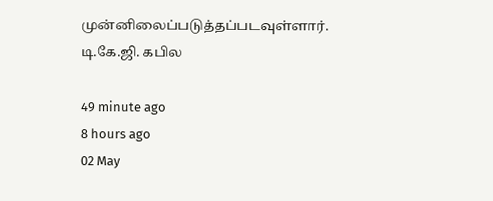முன்னிலைப்படுத்தப்படவுள்ளார்.
டி.கே.ஜி. கபில

49 minute ago
8 hours ago
02 May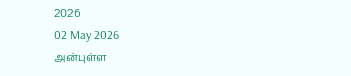2026
02 May 2026
அன்புள்ள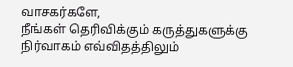வாசகர்களே,
நீங்கள் தெரிவிக்கும் கருத்துகளுக்கு நிர்வாகம் எவ்விதத்திலும்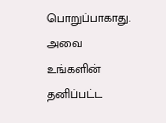பொறுப்பாகாது. அவை உங்களின் தனிப்பட்ட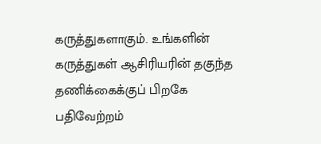கருத்துகளாகும். உங்களின் கருத்துகள் ஆசிரியரின் தகுந்த தணிக்கைக்குப் பிறகே பதிவேற்றம்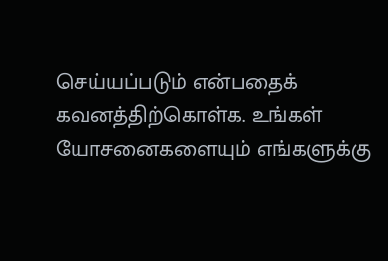செய்யப்படும் என்பதைக் கவனத்திற்கொள்க. உங்கள் யோசனைகளையும் எங்களுக்கு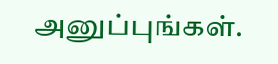அனுப்புங்கள்.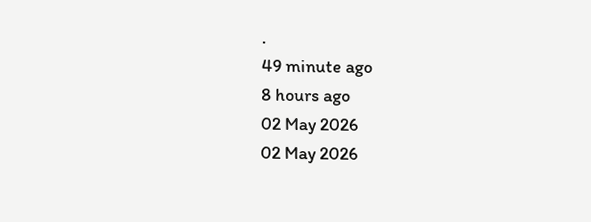.
49 minute ago
8 hours ago
02 May 2026
02 May 2026